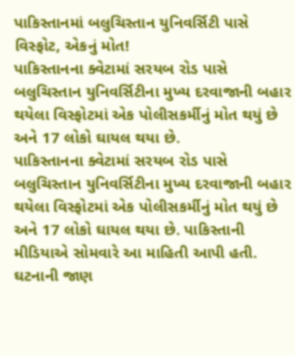પાકિસ્તાનમાં બલુચિસ્તાન યુનિવર્સિટી પાસે વિસ્ફોટ, એકનું મોત!
પાકિસ્તાનના ક્વેટામાં સરયબ રોડ પાસે બલુચિસ્તાન યુનિવર્સિટીના મુખ્ય દરવાજાની બહાર થયેલા વિસ્ફોટમાં એક પોલીસકર્મીનું મોત થયું છે અને 17 લોકો ઘાયલ થયા છે.
પાકિસ્તાનના ક્વેટામાં સરયબ રોડ પાસે બલુચિસ્તાન યુનિવર્સિટીના મુખ્ય દરવાજાની બહાર થયેલા વિસ્ફોટમાં એક પોલીસકર્મીનું મોત થયું છે અને 17 લોકો ઘાયલ થયા છે. પાકિસ્તાની મીડિયાએ સોમવારે આ માહિતી આપી હતી. ઘટનાની જાણ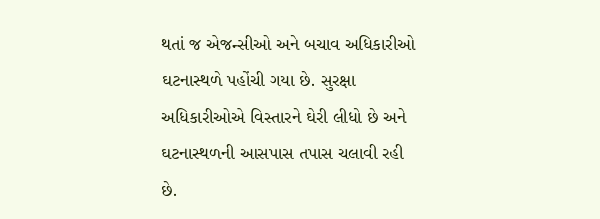થતાં જ એજન્સીઓ અને બચાવ અધિકારીઓ ઘટનાસ્થળે પહોંચી ગયા છે. સુરક્ષા અધિકારીઓએ વિસ્તારને ઘેરી લીધો છે અને ઘટનાસ્થળની આસપાસ તપાસ ચલાવી રહી છે.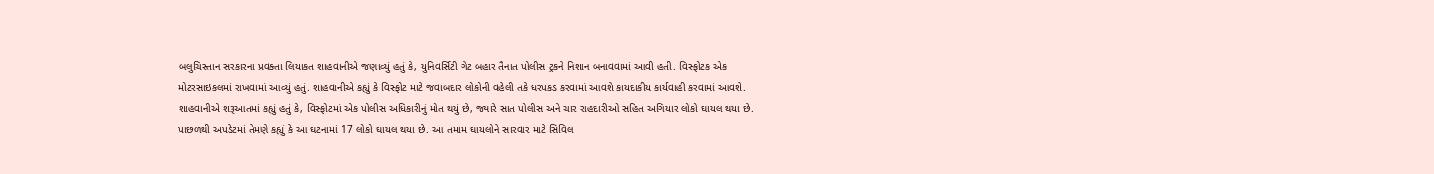બલુચિસ્તાન સરકારના પ્રવક્તા લિયાકત શાહવાનીએ જણાવ્યું હતું કે, યુનિવર્સિટી ગેટ બહાર તૈનાત પોલીસ ટ્રકને નિશાન બનાવવામાં આવી હતી. વિસ્ફોટક એક મોટરસાઇકલમાં રાખવામાં આવ્યું હતું. શાહવાનીએ કહ્યું કે વિસ્ફોટ માટે જવાબદાર લોકોની વહેલી તકે ધરપકડ કરવામાં આવશે કાયદાકીય કાર્યવાહી કરવામાં આવશે.
શાહવાનીએ શરૂઆતમાં કહ્યું હતું કે, વિસ્ફોટમાં એક પોલીસ અધિકારીનું મોત થયું છે, જ્યારે સાત પોલીસ અને ચાર રાહદારીઓ સહિત અગિયાર લોકો ઘાયલ થયા છે. પાછળથી અપડેટમાં તેમણે કહ્યું કે આ ઘટનામાં 17 લોકો ઘાયલ થયા છે. આ તમામ ઘાયલોને સારવાર માટે સિવિલ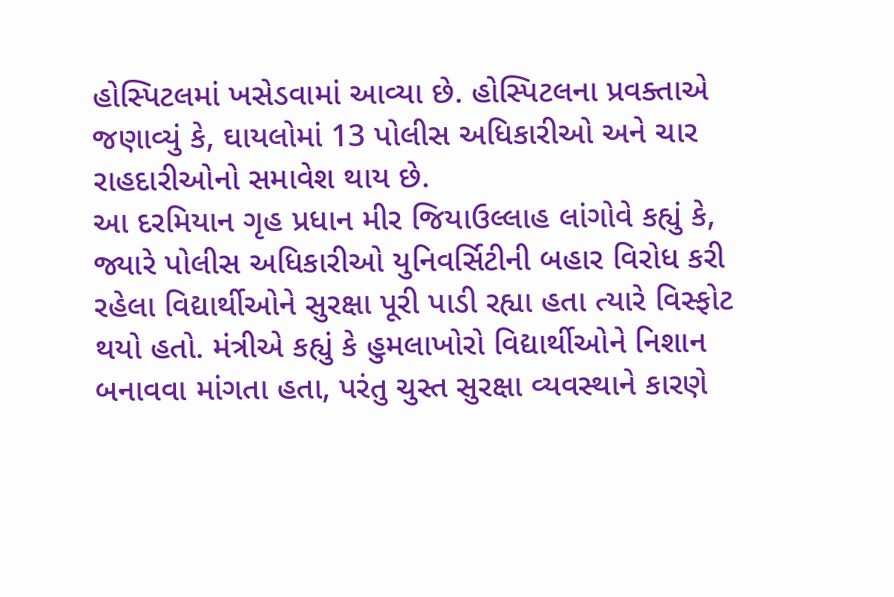હોસ્પિટલમાં ખસેડવામાં આવ્યા છે. હોસ્પિટલના પ્રવક્તાએ જણાવ્યું કે, ઘાયલોમાં 13 પોલીસ અધિકારીઓ અને ચાર રાહદારીઓનો સમાવેશ થાય છે.
આ દરમિયાન ગૃહ પ્રધાન મીર જિયાઉલ્લાહ લાંગોવે કહ્યું કે, જ્યારે પોલીસ અધિકારીઓ યુનિવર્સિટીની બહાર વિરોધ કરી રહેલા વિદ્યાર્થીઓને સુરક્ષા પૂરી પાડી રહ્યા હતા ત્યારે વિસ્ફોટ થયો હતો. મંત્રીએ કહ્યું કે હુમલાખોરો વિદ્યાર્થીઓને નિશાન બનાવવા માંગતા હતા, પરંતુ ચુસ્ત સુરક્ષા વ્યવસ્થાને કારણે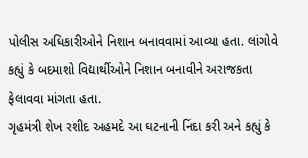પોલીસ અધિકારીઓને નિશાન બનાવવામાં આવ્યા હતા. લાંગોવે કહ્યું કે બદમાશો વિદ્યાર્થીઓને નિશાન બનાવીને અરાજકતા ફેલાવવા માંગતા હતા.
ગૃહમંત્રી શેખ રશીદ અહમદે આ ઘટનાની નિંદા કરી અને કહ્યું કે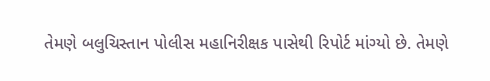તેમણે બલુચિસ્તાન પોલીસ મહાનિરીક્ષક પાસેથી રિપોર્ટ માંગ્યો છે. તેમણે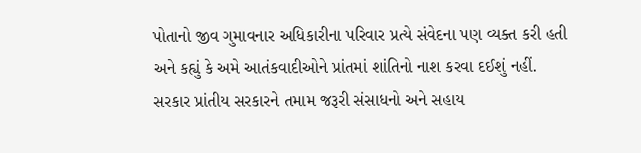પોતાનો જીવ ગુમાવનાર અધિકારીના પરિવાર પ્રત્યે સંવેદના પણ વ્યક્ત કરી હતી અને કહ્યું કે અમે આતંકવાદીઓને પ્રાંતમાં શાંતિનો નાશ કરવા દઈશું નહીં. સરકાર પ્રાંતીય સરકારને તમામ જરૂરી સંસાધનો અને સહાય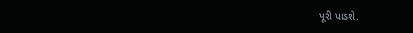પૂરી પાડશે.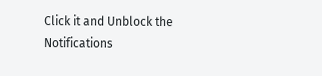Click it and Unblock the Notifications